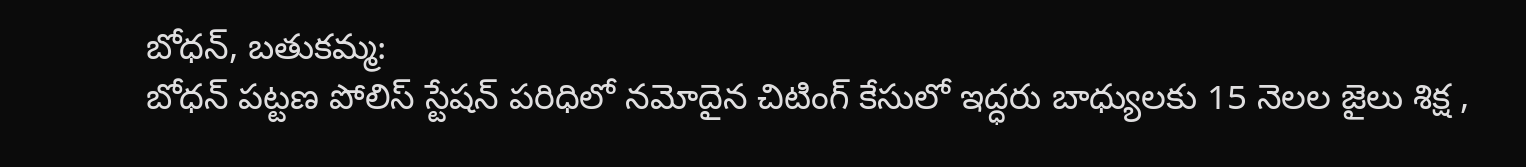బోధన్, బతుకమ్మ:
బోధన్ పట్టణ పోలిస్ స్టేషన్ పరిధిలో నమోదైన చిటింగ్ కేసులో ఇద్ధరు బాధ్యులకు 15 నెలల జైలు శిక్ష ,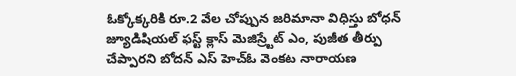ఓక్కోక్కరికి రూ.2 వేల చోప్పున జరిమానా విధిస్తు బోధన్ జ్యూడిషియల్ ఫస్ట్ క్లాస్ మెజిస్ర్టేట్ ఎం, పుజీత తీర్పు చేప్పారని బోదన్ ఎస్ హెచ్ఓ వెంకట నారాయణ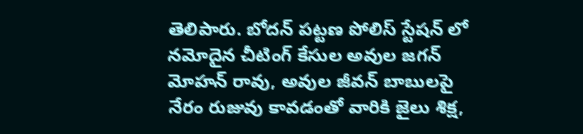తెలిపారు. బోదన్ పట్టణ పోలిస్ స్టేషన్ లో నమోదైన చీటింగ్ కేసుల అవుల జగన్ మోహన్ రావు, అవుల జీవన్ బాబులపై నేరం రుజువు కావడంతో వారికి జైలు శిక్ష,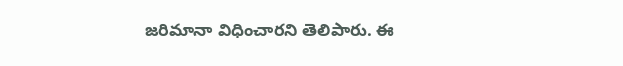జరిమానా విధించారని తెలిపారు. ఈ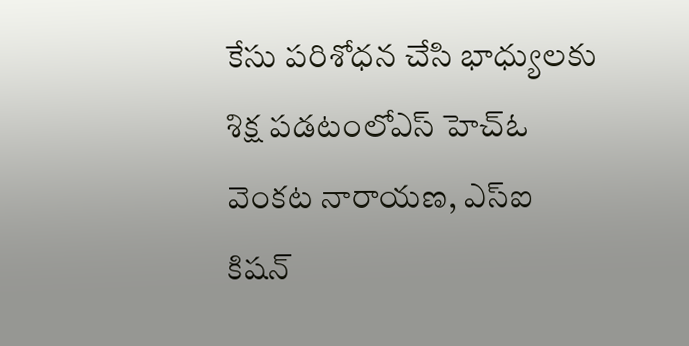కేసు పరిశోధన చేసి భాధ్యులకు శిక్ష పడటంలోఎస్ హెచ్ఓ వెంకట నారాయణ, ఎస్ఐ కిషన్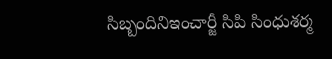సిబ్బందినిఇంచార్జీ సిపి సింధుశర్మ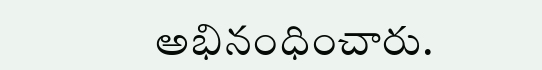అభినంధించారు.